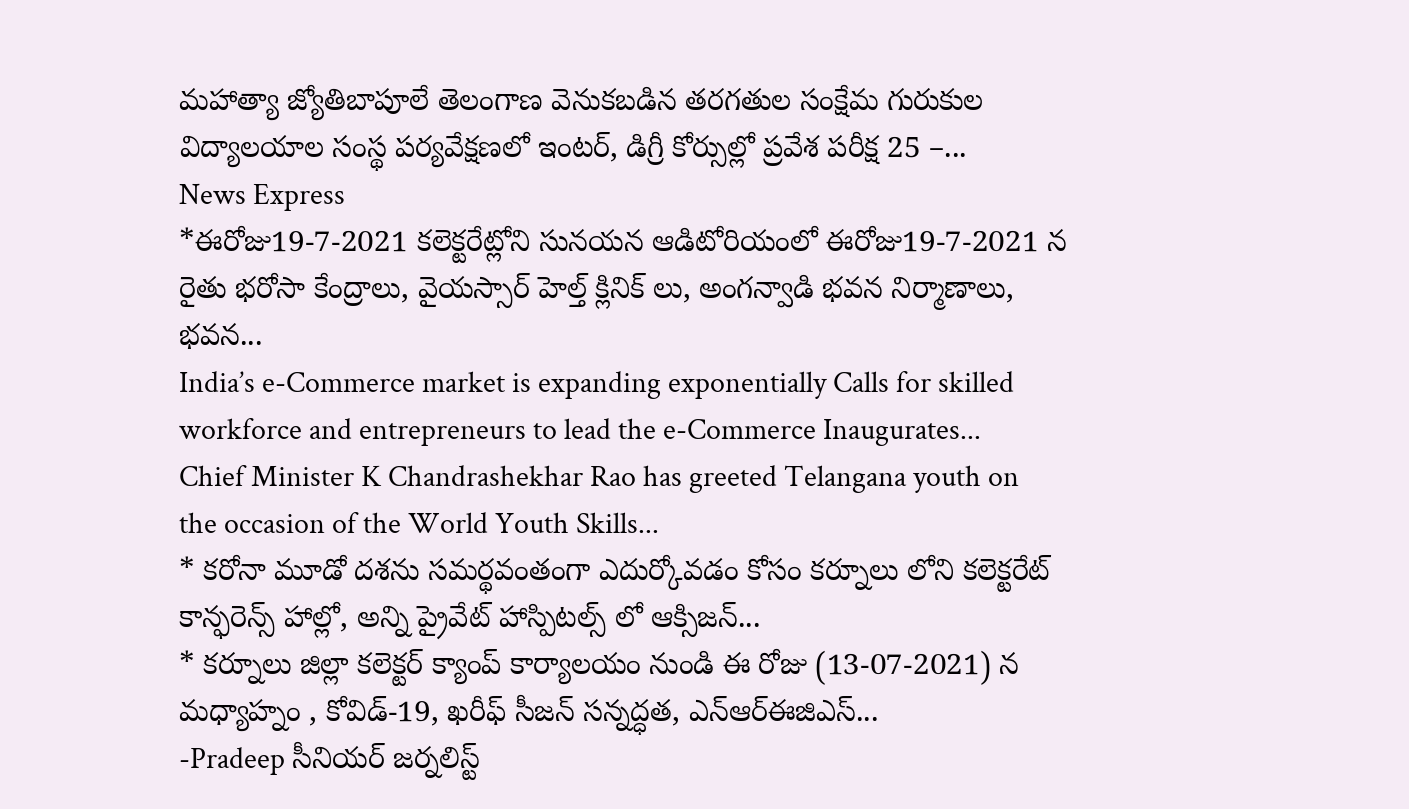మహాత్యా జ్యోతిబాపూలే తెలంగాణ వెనుకబడిన తరగతుల సంక్షేమ గురుకుల విద్యాలయాల సంస్థ పర్యవేక్షణలో ఇంటర్, డిగ్రీ కోర్సుల్లో ప్రవేశ పరీక్ష 25 –...
News Express
*ఈరోజు19-7-2021 కలెక్టరేట్లోని సునయన ఆడిటోరియంలో ఈరోజు19-7-2021 న రైతు భరోసా కేంద్రాలు, వైయస్సార్ హెల్త్ క్లినిక్ లు, అంగన్వాడి భవన నిర్మాణాలు, భవన...
India’s e-Commerce market is expanding exponentially Calls for skilled workforce and entrepreneurs to lead the e-Commerce Inaugurates...
Chief Minister K Chandrashekhar Rao has greeted Telangana youth on the occasion of the World Youth Skills...
* కరోనా మూడో దశను సమర్థవంతంగా ఎదుర్కోవడం కోసం కర్నూలు లోని కలెక్టరేట్ కాన్ఫరెన్స్ హాల్లో, అన్ని ప్రైవేట్ హాస్పిటల్స్ లో ఆక్సిజన్...
* కర్నూలు జిల్లా కలెక్టర్ క్యాంప్ కార్యాలయం నుండి ఈ రోజు (13-07-2021) న మధ్యాహ్నం , కోవిడ్-19, ఖరీఫ్ సీజన్ సన్నద్ధత, ఎన్ఆర్ఈజిఎస్...
-Pradeep సీనియర్ జర్నలిస్ట్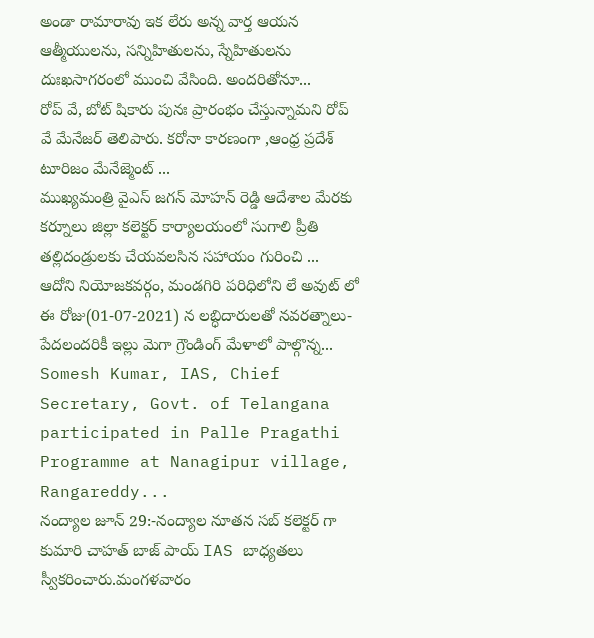అండా రామారావు ఇక లేరు అన్న వార్త ఆయన ఆత్మీయులను, సన్నిహితులను, స్నేహితులను దుఃఖసాగరంలో ముంచి వేసింది. అందరితోనూ...
రోప్ వే, బోట్ షికారు పునః ప్రారంభం చేస్తున్నామని రోప్ వే మేనేజర్ తెలిపారు. కరోనా కారణంగా ,ఆంధ్ర ప్రదేశ్ టూరిజం మేనేజ్మెంట్ ...
ముఖ్యమంత్రి వైఎస్ జగన్ మోహన్ రెడ్డి ఆదేశాల మేరకు కర్నూలు జిల్లా కలెక్టర్ కార్యాలయంలో సుగాలి ప్రీతి తల్లిదండ్రులకు చేయవలసిన సహాయం గురించి ...
ఆదోని నియోజకవర్గం, మండగిరి పరిధిలోని లే అవుట్ లో ఈ రోజు(01-07-2021) న లబ్ధిదారులతో నవరత్నాలు-పేదలందరికీ ఇల్లు మెగా గ్రౌండింగ్ మేళాలో పాల్గొన్న...
Somesh Kumar, IAS, Chief Secretary, Govt. of Telangana participated in Palle Pragathi Programme at Nanagipur village, Rangareddy...
నంద్యాల జూన్ 29:-నంద్యాల నూతన సబ్ కలెక్టర్ గా కుమారి చాహత్ బాజ్ పాయ్ IAS బాధ్యతలు స్వీకరించారు.మంగళవారం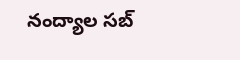నంద్యాల సబ్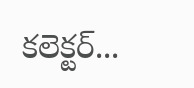కలెక్టర్...